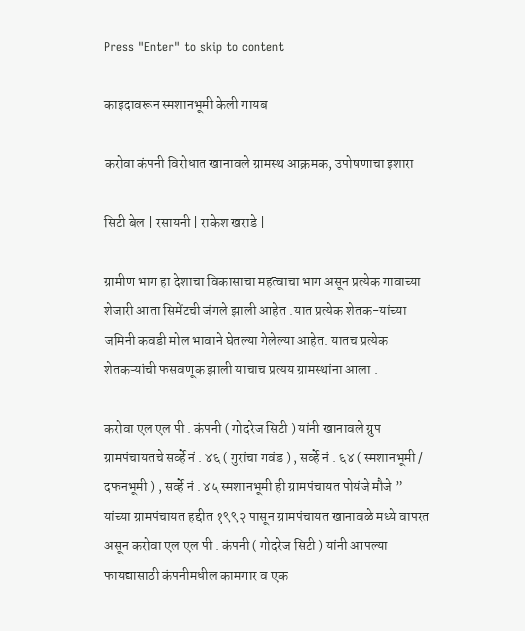Press "Enter" to skip to content

काइदावरून स्मशानभूमी केली गायब

करोवा कंपनी विरोधात खानावले ग्रामस्थ आक्रमक, उपोषणाचा इशारा

सिटी बेल | रसायनी | राकेश खराडे |

ग्रामीण भाग हा देशाचा विकासाचा महत्वाचा भाग असून प्रत्येक गावाच्या शेजारी आता सिमेंटची जंगले झाली आहेत .यात प्रत्येक शेतक-यांच्या जमिनी कवडी मोल भावाने घेतल्या गेलेल्या आहेत. यातच प्रत्येक शेतकऱ्यांची फसवणूक झाली याचाच प्रत्यय ग्रामस्थांना आला .

करोवा एल एल पी . कंपनी ( गोदरेज सिटी ) यांनी खानावले ग्रुप ग्रामपंचायतचे सर्व्हे नं . ४६ ( गुरांचा गवंड ) , सर्व्हे नं . ६४ ( स्मशानभूमी / दफनभूमी ) , सर्व्हे नं . ४५ स्मशानभूमी ही ग्रामपंचायत पोयंजे मौजे ” यांच्या ग्रामपंचायत हद्दीत १९९२ पासून ग्रामपंचायत खानावळे मध्ये वापरत असून करोवा एल एल पी . कंपनी ( गोदरेज सिटी ) यांनी आपल्या फायद्यासाठी कंपनीमधील कामगार व एक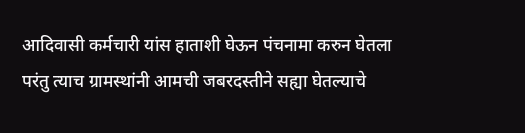आदिवासी कर्मचारी यांस हाताशी घेऊन पंचनामा करुन घेतला परंतु त्याच ग्रामस्थांनी आमची जबरदस्तीने सह्या घेतल्याचे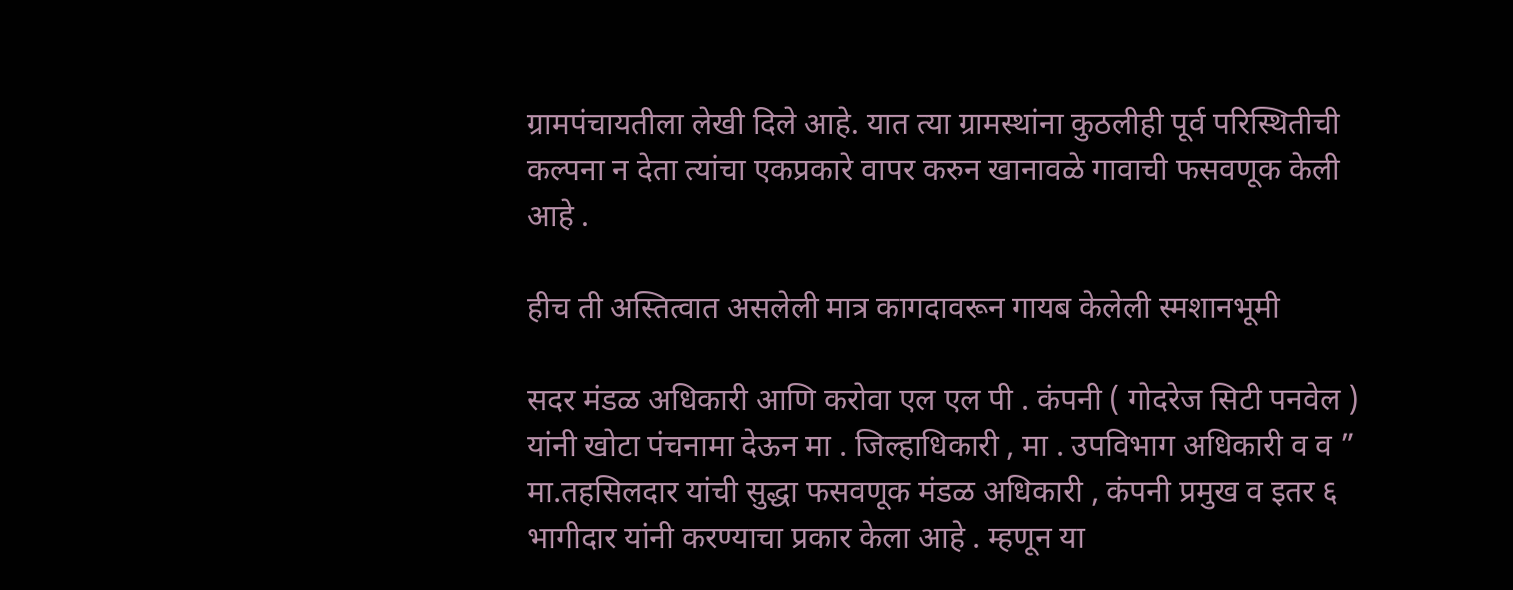ग्रामपंचायतीला लेखी दिले आहे. यात त्या ग्रामस्थांना कुठलीही पूर्व परिस्थितीची कल्पना न देता त्यांचा एकप्रकारे वापर करुन खानावळे गावाची फसवणूक केली आहे .

हीच ती अस्तित्वात असलेली मात्र कागदावरून गायब केलेली स्मशानभूमी

सदर मंडळ अधिकारी आणि करोवा एल एल पी . कंपनी ( गोदरेज सिटी पनवेल ) यांनी खोटा पंचनामा देऊन मा . जिल्हाधिकारी , मा . उपविभाग अधिकारी व व ” मा.तहसिलदार यांची सुद्धा फसवणूक मंडळ अधिकारी , कंपनी प्रमुख व इतर ६ भागीदार यांनी करण्याचा प्रकार केला आहे . म्हणून या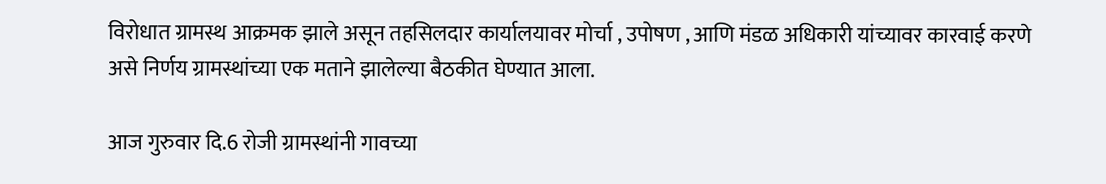विरोधात ग्रामस्थ आक्रमक झाले असून तहसिलदार कार्यालयावर मोर्चा , उपोषण , आणि मंडळ अधिकारी यांच्यावर कारवाई करणे असे निर्णय ग्रामस्थांच्या एक मताने झालेल्या बैठकीत घेण्यात आला.

आज गुरुवार दि.6 रोजी ग्रामस्थांनी गावच्या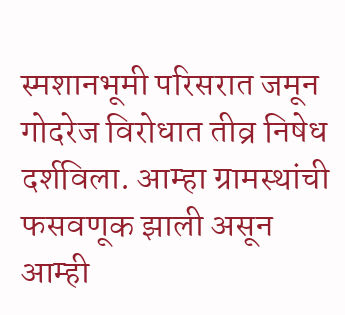स्मशानभूमी परिसरात जमून गोदरेज विरोधात तीव्र निषेध दर्शविला. आम्हा ग्रामस्थांची फसवणूक झाली असून आम्ही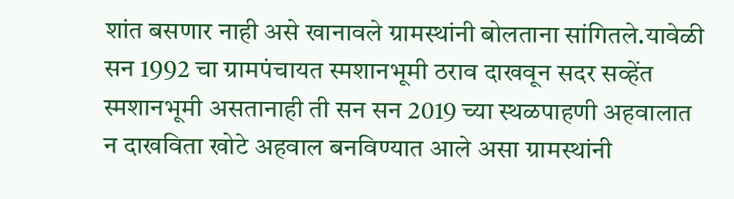शांत बसणार नाही असे खानावले ग्रामस्थांनी बोलताना सांगितले.यावेळी सन 1992 चा ग्रामपंचायत स्मशानभूमी ठराव दाखवून सदर सव्हेंत स्मशानभूमी असतानाही ती सन सन 2019 च्या स्थळपाहणी अहवालात न दाखविता खोटे अहवाल बनविण्यात आले असा ग्रामस्थांनी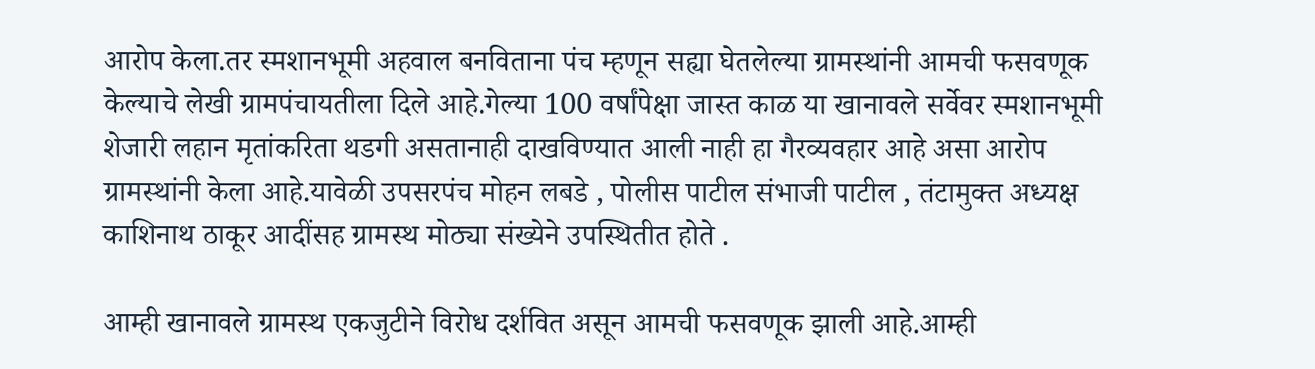आरोप केला.तर स्मशानभूमी अहवाल बनविताना पंच म्हणून सह्या घेतलेल्या ग्रामस्थांनी आमची फसवणूक केल्याचे लेखी ग्रामपंचायतीला दिले आहे.गेल्या 100 वर्षांपेक्षा जास्त काळ या खानावले सर्वेवर स्मशानभूमी शेजारी लहान मृतांकरिता थडगी असतानाही ‌दाखविण्यात आली नाही हा गैरव्यवहार आहे असा आरोप ग्रामस्थांनी केला आहे.यावेळी ‌उपसरपंच मोहन लबडे , पोलीस पाटील संभाजी पाटील , तंटामुक्त अध्यक्ष काशिनाथ ठाकूर आदींसह ग्रामस्थ मोठ्या संख्येने उपस्थितीत होते .

आम्ही खानावले ग्रामस्थ एकजुटीने विरोध दर्शवित असून आमची फसवणूक झाली आहे.आम्ही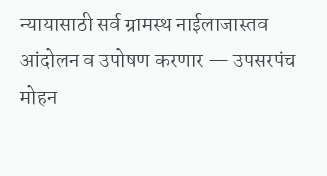न्यायासाठी सर्व ग्रामस्थ नाईलाजास्तव आंदोलन व उपोषण करणार — उपसरपंच मोहन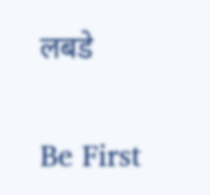लबडे

Be First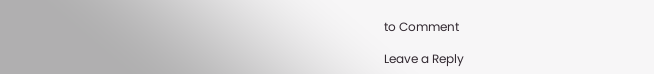to Comment

Leave a Reply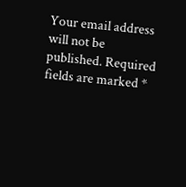Your email address will not be published. Required fields are marked *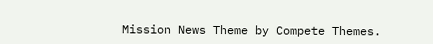Mission News Theme by Compete Themes.